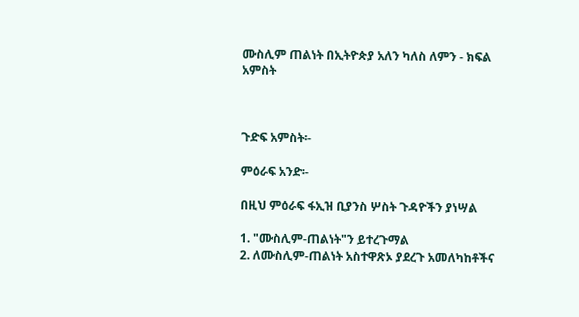ሙስሊም ጠልነት በኢትዮጵያ አለን ካለስ ለምን - ክፍል አምስት



ጉድፍ አምስት፡-

ምዕራፍ አንድ፡-

በዚህ ምዕራፍ ፋኢዝ ቢያንስ ሦስት ጉዳዮችን ያነሣል

1. "ሙስሊም-ጠልነት"ን ይተረጉማል
2. ለሙስሊም-ጠልነት አስተዋጽኦ ያደረጉ አመለካከቶችና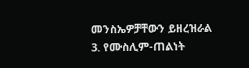መንስኤዎቻቸውን ይዘረዝራል
3. የሙስሊም-ጠልነት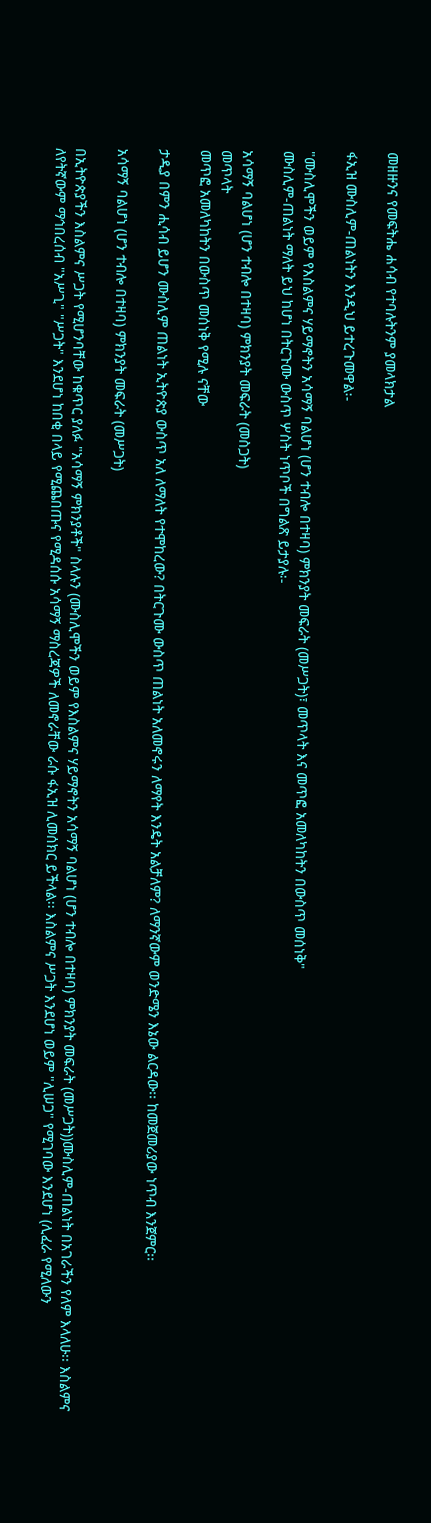መዘዙንና የመፍትሔ ሐሳብ የተባሉትንም ያመላክታል

ፋኢዝ ሙስሊም-ጠልነትን እንዲህ ይተረጉመዋል፡-

"ሙስሊሞችን ወይም የእስልምና ሃይማኖትን አሳማኝ ባልሆነ (ሆን ተብሎ በተዛባ) ምክንያት መፍራት (መሥጋት)፣ መጥላት እና መጥፎ አመለካከትን በውስጥ መሰነቅ"
ሙስሊም-ጠልነት ማለት ይህ ከሆነ በትርጉሙ ውስጥ ሦስት ነጥቦች በግልጽ ይታያሉ፡-

አሳማኝ ባልሆነ (ሆን ተብሎ በተዛባ) ምክንያት መፍራት (መስጋት)
መጥላት
መጥፎ አመለካከትን በውስጥ መሰነቅ የሚሉ ናቸው

ታዲያ በምን ሒሳብ ይሆን ሙስሊም ጠልነት ኢትዮጵያ ውስጥ አለ ለማለት የተሞከረው? በትርጉሙ ውስጥ ጠልነት አለመኖሩን ለማየት እንዴት አልቻለም? ለማንኛውም ወንድሜን እኔው ልርዳው፡፡ ከመጀመሪያው ነጥብ እንጀምር፡፡

አሳማኝ ባልሆነ (ሆን ተብሎ በተዛባ) ምክንያት መፍራት (መሥጋት)

በኢትዮጵያችን እስልምና ሥጋት የሚሆንባቸው ከቁጥር ያለፉ "አሳማኝ ምክንያቶች" ስላሉን (ሙስሊሞችን ወይም የእስልምና ሃይማኖትን አሳማኝ ባልሆነ (ሆን ተብሎ በተዛባ) ምክንያት መፍራት (መሥጋት))ሙስሊም-ጠልነት በአገራችን የለም እላለሁ፡፡ እስልምና ለየትኛውም ማኅበረሰብ "አሥጊ" "ሥጋት" እንደሆነ ከበቂ በላይ የሚጨበጡና የሚዳሰሱ አሳማኝ ማስረጃዎች ለመኖራቸው ራሱ ፋኢዝ ሊመሰክር ይችላል፡፡ እስልምና ሥጋት እንደሆነ ወይም "ሊሠጋ" የሚገባው እንደሆነ (ሊፈራ የሚለውን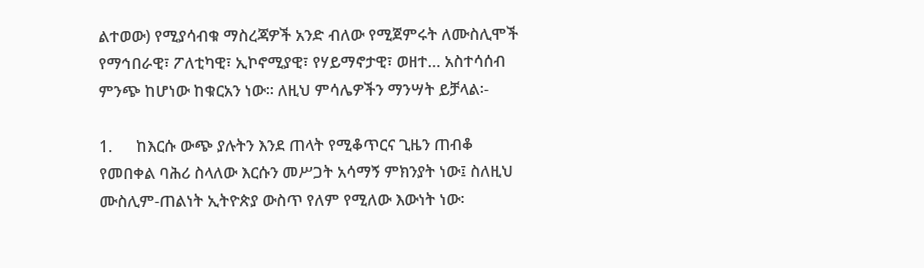ልተወው) የሚያሳብቁ ማስረጃዎች አንድ ብለው የሚጀምሩት ለሙስሊሞች የማኅበራዊ፣ ፖለቲካዊ፣ ኢኮኖሚያዊ፣ የሃይማኖታዊ፣ ወዘተ… አስተሳሰብ ምንጭ ከሆነው ከቁርአን ነው፡፡ ለዚህ ምሳሌዎችን ማንሣት ይቻላል፡-

1.      ከእርሱ ውጭ ያሉትን እንደ ጠላት የሚቆጥርና ጊዜን ጠብቆ የመበቀል ባሕሪ ስላለው እርሱን መሥጋት አሳማኝ ምክንያት ነው፤ ስለዚህ ሙስሊም-ጠልነት ኢትዮጵያ ውስጥ የለም የሚለው እውነት ነው፡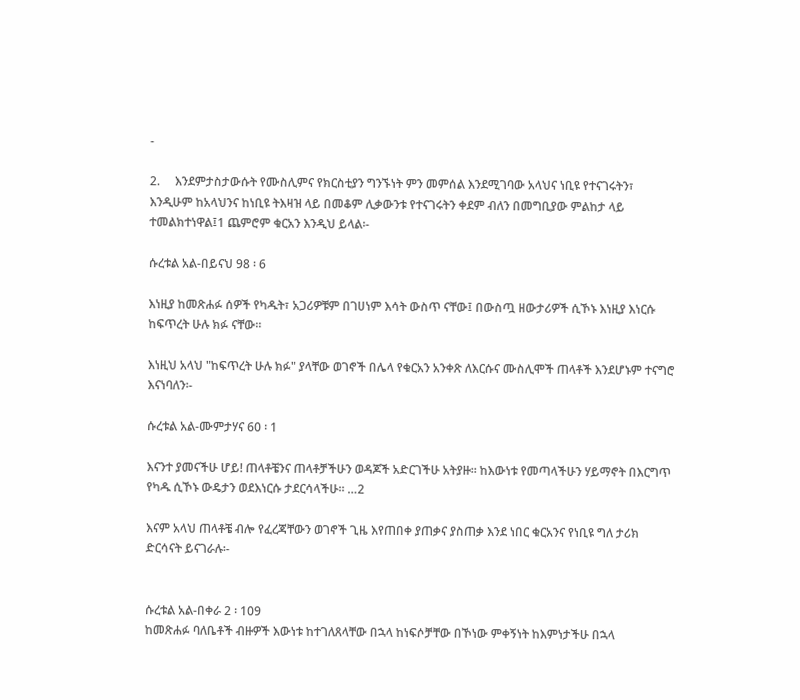-

2.     እንደምታስታውሱት የሙስሊምና የክርስቲያን ግንኙነት ምን መምሰል እንደሚገባው አላህና ነቢዩ የተናገሩትን፣ እንዲሁም ከአላህንና ከነቢዩ ትእዛዝ ላይ በመቆም ሊቃውንቱ የተናገሩትን ቀደም ብለን በመግቢያው ምልከታ ላይ ተመልክተነዋል፤1 ጨምሮም ቁርአን እንዲህ ይላል፡-

ሱረቱል አል-በይናህ 98 ፡ 6

እነዚያ ከመጽሐፉ ሰዎች የካዱት፣ አጋሪዎቹም በገሀነም እሳት ውስጥ ናቸው፤ በውስጧ ዘውታሪዎች ሲኾኑ እነዚያ እነርሱ ከፍጥረት ሁሉ ክፉ ናቸው፡፡

እነዚህ አላህ "ከፍጥረት ሁሉ ክፉ" ያላቸው ወገኖች በሌላ የቁርአን አንቀጽ ለእርሱና ሙስሊሞች ጠላቶች እንደሆኑም ተናግሮ እናነባለን፡-

ሱረቱል አል-ሙምታሃና 60 ፡ 1

እናንተ ያመናችሁ ሆይ! ጠላቶቼንና ጠላቶቻችሁን ወዳጆች አድርገችሁ አትያዙ፡፡ ከእውነቱ የመጣላችሁን ሃይማኖት በእርግጥ የካዱ ሲኾኑ ውዴታን ወደእነርሱ ታደርሳላችሁ፡፡ …2

እናም አላህ ጠላቶቼ ብሎ የፈረጃቸውን ወገኖች ጊዜ እየጠበቀ ያጠቃና ያስጠቃ እንደ ነበር ቁርአንና የነቢዩ ግለ ታሪክ ድርሳናት ይናገራሉ፡-


ሱረቱል አል-በቀራ 2 ፡ 109
ከመጽሐፉ ባለቤቶች ብዙዎች እውነቱ ከተገለጸላቸው በኋላ ከነፍሶቻቸው በኾነው ምቀኝነት ከእምነታችሁ በኋላ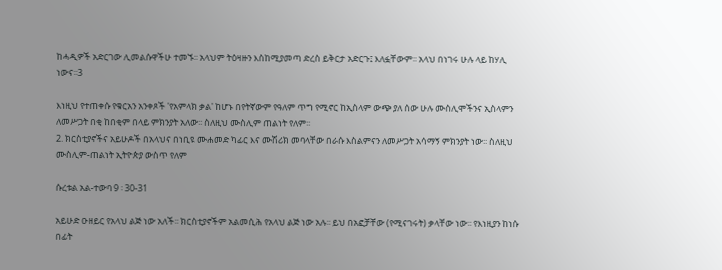ከሓዲዎች አድርገው ሊመልሱዋችሁ ተመኙ፡፡ አላህም ትዕዛዙን እስከሚያመጣ ድረስ ይቅርታ አድርጉ፤ እለፏቸውም፡፡ አላህ በነገሩ ሁሉ ላይ ከሃሊ ነውና፡፡3

እነዚህ የተጠቀሱ የቁርአን አንቀጾች 'የአምላክ ቃል' ከሆኑ በየትኛውም የዓለም ጥግ የሚኖር ከኢስላም ውጭ ያለ ሰው ሁሉ ሙስሊሞችንና ኢስላምን ለመሥጋት በቂ ከበቂም በላይ ምክንያት አለው፡፡ ስለዚህ ሙስሊም ጠልነት የለም፡፡
2. ክርስቲያኖችና አይሁዶች በአላህና በነቢዩ ሙሐመድ ካፊር እና ሙሽሪክ መባላቸው በራሱ እስልምናን ለመሥጋት አሳማኝ ምክንያት ነው፡፡ ስለዚህ ሙስሊም-ጠልነት ኢትዮጵያ ውስጥ የለም

ሱረቱል አል-ተውባ 9 ፡ 30-31

አይሁድ ዑዘይር የአላህ ልጅ ነው አለች፡፡ ክርስቲያኖችም አልመሲሕ የአላህ ልጅ ነው አሉ፡፡ ይህ በአፎቻቸው (የሚናገሩት) ቃላቸው ነው፡፡ የእነዚያን ከነሱ በፊት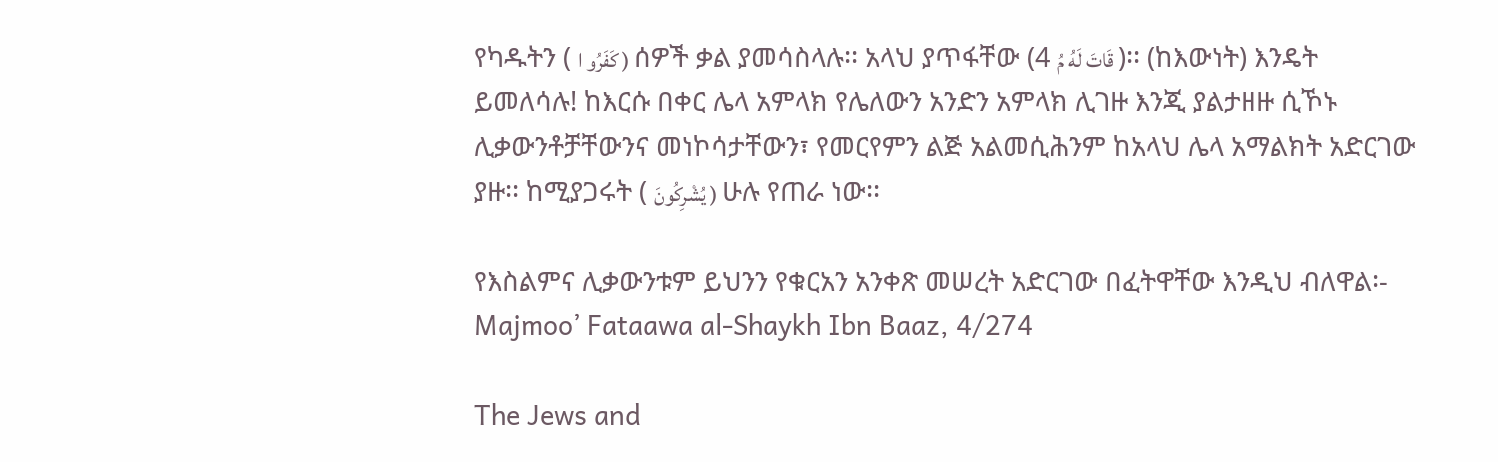የካዱትን ( كَفَرُو ا ) ሰዎች ቃል ያመሳስላሉ፡፡ አላህ ያጥፋቸው (4 قَاتَ لَهُ مُ )፡፡ (ከእውነት) እንዴት ይመለሳሉ! ከእርሱ በቀር ሌላ አምላክ የሌለውን አንድን አምላክ ሊገዙ እንጂ ያልታዘዙ ሲኾኑ ሊቃውንቶቻቸውንና መነኮሳታቸውን፣ የመርየምን ልጅ አልመሲሕንም ከአላህ ሌላ አማልክት አድርገው ያዙ፡፡ ከሚያጋሩት ( يُشْرِكُونَ ) ሁሉ የጠራ ነው፡፡

የእስልምና ሊቃውንቱም ይህንን የቁርአን አንቀጽ መሠረት አድርገው በፈትዋቸው እንዲህ ብለዋል፡-
Majmoo’ Fataawa al-Shaykh Ibn Baaz, 4/274

The Jews and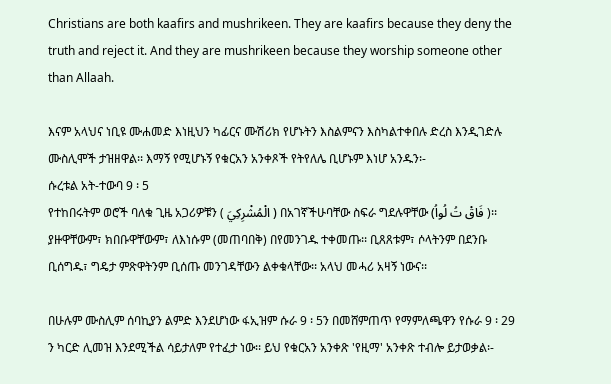Christians are both kaafirs and mushrikeen. They are kaafirs because they deny the truth and reject it. And they are mushrikeen because they worship someone other than Allaah.

እናም አላህና ነቢዩ ሙሐመድ እነዚህን ካፊርና ሙሽሪክ የሆኑትን እስልምናን እስካልተቀበሉ ድረስ እንዲገድሉ ሙስሊሞች ታዝዘዋል፡፡ እማኝ የሚሆኑኝ የቁርአን አንቀጾች የትየለሌ ቢሆኑም እነሆ አንዱን፡-
ሱረቱል አት-ተውባ 9 ፡ 5
የተከበሩትም ወሮች ባለቁ ጊዜ አጋሪዎቹን ( الْمُشْرِكِيَ ) በአገኛችሁባቸው ስፍራ ግደሉዋቸው (فَاقْ تُ لُواُ )፡፡ ያዙዋቸውም፣ ክበቡዋቸውም፣ ለእነሱም (መጠባበቅ) በየመንገዱ ተቀመጡ፡፡ ቢጸጸቱም፣ ሶላትንም በደንቡ ቢሰግዱ፣ ግዴታ ምጽዋትንም ቢሰጡ መንገዳቸውን ልቀቁላቸው፡፡ አላህ መሓሪ አዛኝ ነውና፡፡

በሁሉም ሙስሊም ሰባኪያን ልምድ እንደሆነው ፋኢዝም ሱራ 9 ፡ 5ን በመሸምጠጥ የማምለጫዋን የሱራ 9 ፡ 29 ን ካርድ ሊመዝ እንደሚችል ሳይታለም የተፈታ ነው፡፡ ይህ የቁርአን አንቀጽ 'የዚማ' አንቀጽ ተብሎ ይታወቃል፡-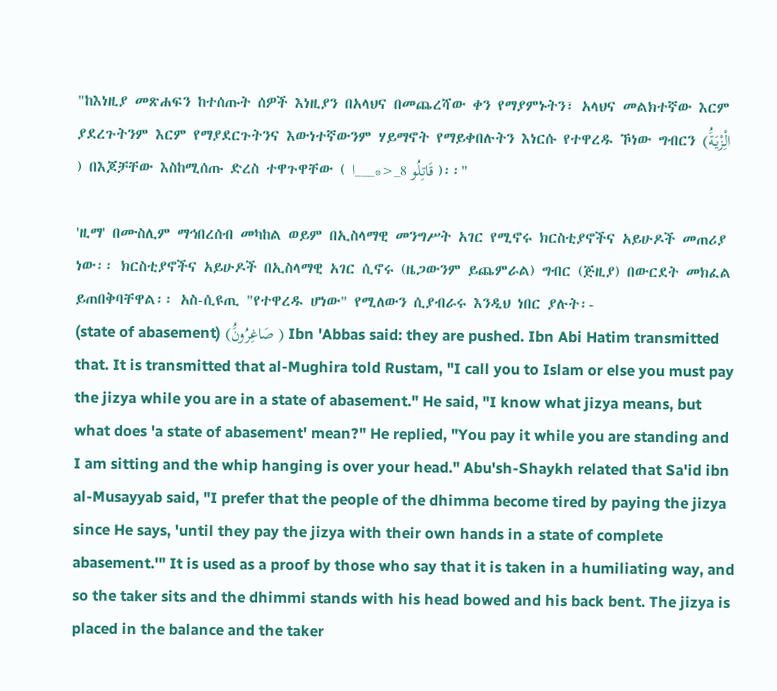"ከእነዚያ መጽሐፍን ከተሰጡት ሰዎች እነዚያን በአላህና በመጨረሻው ቀን የማያምኑትን፣ አላህና መልክተኛው እርም ያደረጉትንም እርም የማያደርጉትንና እውነተኛውንም ሃይማኖት የማይቀበሉትን እነርሱ የተዋረዱ ኾነው ግብርን (الِْزْيَةَُ ) በእጆቻቸው እስከሚሰጡ ድረስ ተዋጉዋቸው ( قَاتِلُو 8_<*___ا )፡፡"

'ዚማ' በሙስሊም ማኅበረሰብ መካከል ወይም በኢስላማዊ መንግሥት አገር የሚኖሩ ክርስቲያኖችና አይሁዶች መጠሪያ ነው፡፡ ክርስቲያኖችና አይሁዶች በኢስላማዊ አገር ሲኖሩ (ዜጋውንም ይጨምራል) ግብር (ጅዚያ) በውርደት መክፈል ይጠበቅባቸዋል፡፡ አስ-ሲዩጢ "የተዋረዱ ሆነው" የሚለውን ሲያብራሩ እንዲህ ነበር ያሉት፡-
(state of abasement) (صَاغِرُونَُ ) Ibn 'Abbas said: they are pushed. Ibn Abi Hatim transmitted that. It is transmitted that al-Mughira told Rustam, "I call you to Islam or else you must pay the jizya while you are in a state of abasement." He said, "I know what jizya means, but what does 'a state of abasement' mean?" He replied, "You pay it while you are standing and I am sitting and the whip hanging is over your head." Abu'sh-Shaykh related that Sa'id ibn al-Musayyab said, "I prefer that the people of the dhimma become tired by paying the jizya since He says, 'until they pay the jizya with their own hands in a state of complete abasement.'" It is used as a proof by those who say that it is taken in a humiliating way, and so the taker sits and the dhimmi stands with his head bowed and his back bent. The jizya is placed in the balance and the taker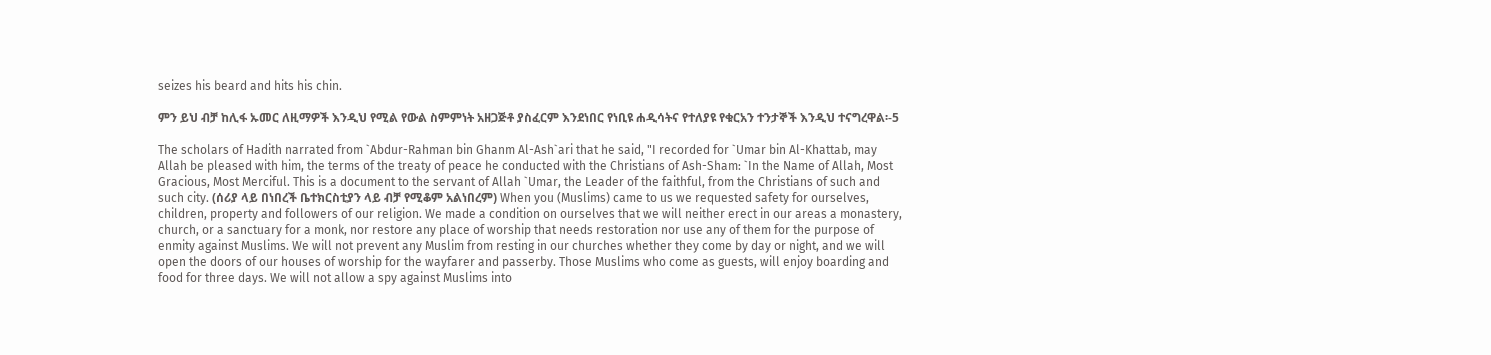seizes his beard and hits his chin.

ምን ይህ ብቻ ከሊፋ ኡመር ለዚማዎች እንዲህ የሚል የውል ስምምነት አዘጋጅቶ ያስፈርም እንደነበር የነቢዩ ሐዲሳትና የተለያዩ የቁርአን ተንታኞች እንዲህ ተናግረዋል፡-5

The scholars of Hadith narrated from `Abdur-Rahman bin Ghanm Al-Ash`ari that he said, "I recorded for `Umar bin Al-Khattab, may Allah be pleased with him, the terms of the treaty of peace he conducted with the Christians of Ash-Sham: `In the Name of Allah, Most Gracious, Most Merciful. This is a document to the servant of Allah `Umar, the Leader of the faithful, from the Christians of such and such city. (ሰሪያ ላይ በነበረች ቤተክርስቲያን ላይ ብቻ የሚቆም አልነበረም) When you (Muslims) came to us we requested safety for ourselves, children, property and followers of our religion. We made a condition on ourselves that we will neither erect in our areas a monastery, church, or a sanctuary for a monk, nor restore any place of worship that needs restoration nor use any of them for the purpose of enmity against Muslims. We will not prevent any Muslim from resting in our churches whether they come by day or night, and we will open the doors of our houses of worship for the wayfarer and passerby. Those Muslims who come as guests, will enjoy boarding and food for three days. We will not allow a spy against Muslims into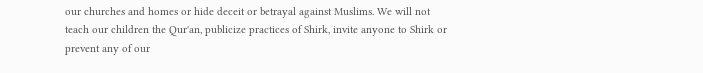our churches and homes or hide deceit or betrayal against Muslims. We will not teach our children the Qur'an, publicize practices of Shirk, invite anyone to Shirk or prevent any of our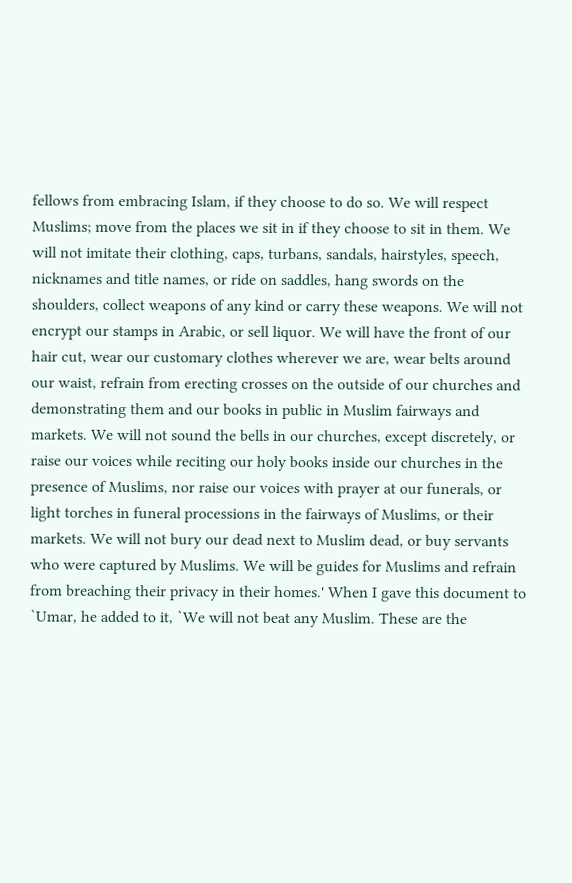fellows from embracing Islam, if they choose to do so. We will respect Muslims; move from the places we sit in if they choose to sit in them. We will not imitate their clothing, caps, turbans, sandals, hairstyles, speech, nicknames and title names, or ride on saddles, hang swords on the shoulders, collect weapons of any kind or carry these weapons. We will not encrypt our stamps in Arabic, or sell liquor. We will have the front of our hair cut, wear our customary clothes wherever we are, wear belts around our waist, refrain from erecting crosses on the outside of our churches and demonstrating them and our books in public in Muslim fairways and markets. We will not sound the bells in our churches, except discretely, or raise our voices while reciting our holy books inside our churches in the presence of Muslims, nor raise our voices with prayer at our funerals, or light torches in funeral processions in the fairways of Muslims, or their markets. We will not bury our dead next to Muslim dead, or buy servants who were captured by Muslims. We will be guides for Muslims and refrain from breaching their privacy in their homes.' When I gave this document to `Umar, he added to it, `We will not beat any Muslim. These are the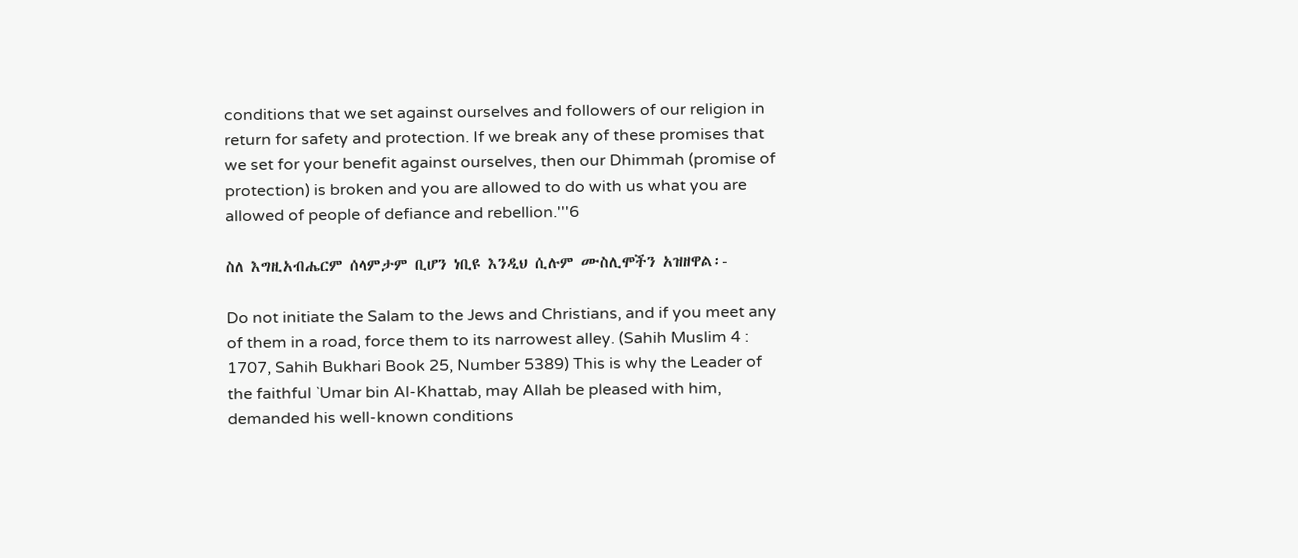conditions that we set against ourselves and followers of our religion in return for safety and protection. If we break any of these promises that we set for your benefit against ourselves, then our Dhimmah (promise of protection) is broken and you are allowed to do with us what you are allowed of people of defiance and rebellion.'''6

ስለ እግዚአብሔርም ሰላምታም ቢሆን ነቢዩ እንዲህ ሲሉም ሙስሊሞችን አዝዘዋል፡-

Do not initiate the Salam to the Jews and Christians, and if you meet any of them in a road, force them to its narrowest alley. (Sahih Muslim 4 : 1707, Sahih Bukhari Book 25, Number 5389) This is why the Leader of the faithful `Umar bin Al-Khattab, may Allah be pleased with him, demanded his well-known conditions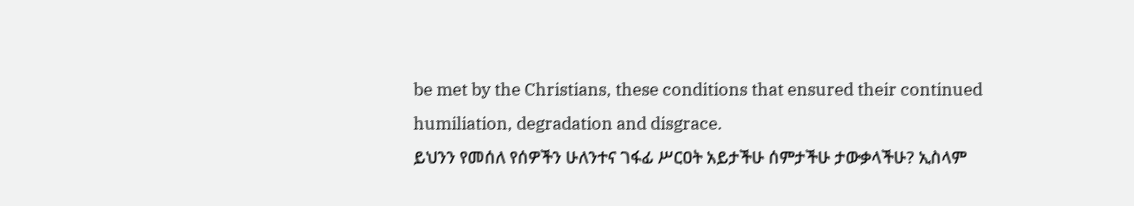be met by the Christians, these conditions that ensured their continued humiliation, degradation and disgrace.
ይህንን የመሰለ የሰዎችን ሁለንተና ገፋፊ ሥርዐት አይታችሁ ሰምታችሁ ታውቃላችሁ? ኢስላም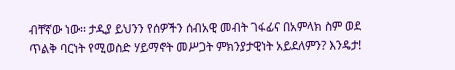ብቸኛው ነው፡፡ ታዲያ ይህንን የሰዎችን ሰብአዊ መብት ገፋፊና በአምላክ ስም ወደ ጥልቅ ባርነት የሚወስድ ሃይማኖት መሥጋት ምክንያታዊነት አይደለምን? እንዴታ!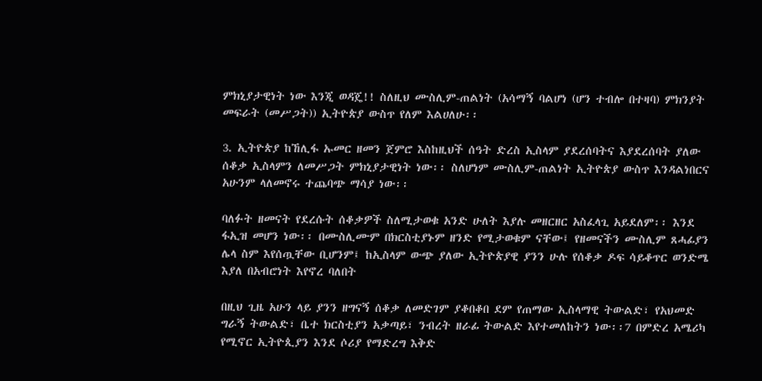ምክኒያታዊነት ነው እንጂ ወዳጄ!! ስለዚህ ሙስሊም-ጠልነት (አሳማኝ ባልሆነ (ሆን ተብሎ በተዛባ) ምክንያት መፍራት (መሥጋት)) ኢትዮጵያ ውስጥ የለም እልሀለሁ፡፡

3. ኢትዮጵያ ከኸሊፋ ኡመር ዘመን ጀምሮ እስከዚህች ሰዓት ድረስ ኢስላም ያደረሰባትና እያደረሰባት ያለው ሰቆቃ ኢስላምን ለመሥጋት ምክኒያታዊነት ነው፡፡ ስለሆነም ሙስሊም-ጠልነት ኢትዮጵያ ውስጥ እንዳልነበርና አሁንም ላለመኖሩ ተጨባጭ ማሳያ ነው፡፡

ባለፉት ዘመናት የደረሱት ሰቆቃዎች ስለሚታወቁ አንድ ሁለት እያሉ መዘርዘር አስፈላጊ አይደለም፡፡ እንደ ፋኢዝ መሆን ነው፡፡ በሙስሊሙም በክርስቲያኑም ዘንድ የሚታወቁም ናቸው፤ የዘመናችን ሙስሊም ጸሓፊያን ሌላ ስም እየሰጧቸው ቢሆንም፤ ከኢስላም ውጭ ያለው ኢትዮጵያዊ ያንን ሁሉ የሰቆቃ ዶፍ ሳይቆጥር ወንድሜ እያለ በአብሮነት እየኖረ ባለበት

በዚህ ጊዜ አሁን ላይ ያንን ዘግናኝ ሰቆቃ ለመድገም ያቆበቆበ ደም የጠማው ኢስላማዊ ትውልድ፣ የአህመድ ግራኝ ትውልድ፣ ቤተ ክርስቲያን አቃጣይ፣ ንብረት ዘራፊ ትውልድ እየተመለከትን ነው፡፡7 በምድረ አሜሪካ የሚኖር ኢትዮጲያን እንደ ሶሪያ የማድረግ እቅድ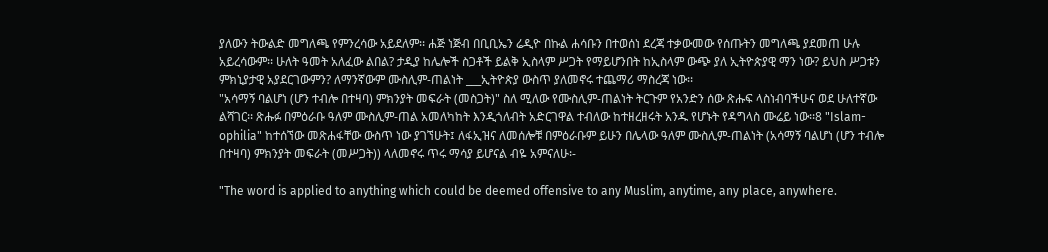ያለውን ትውልድ መግለጫ የምንረሳው አይደለም፡፡ ሐጅ ነጅብ በቢቢኤን ሬዲዮ በኩል ሐሳቡን በተወሰነ ደረጃ ተቃውመው የሰጡትን መግለጫ ያደመጠ ሁሉ አይረሳውም፡፡ ሁለት ዓመት አለፈው ልበል? ታዲያ ከሌሎች ስጋቶች ይልቅ ኢስላም ሥጋት የማይሆንበት ከኢስላም ውጭ ያለ ኢትዮጵያዊ ማን ነው? ይህስ ሥጋቱን ምክኒያታዊ አያደርገውምን? ለማንኛውም ሙስሊም-ጠልነት ___ኢትዮጵያ ውስጥ ያለመኖሩ ተጨማሪ ማስረጃ ነው፡፡
"አሳማኝ ባልሆነ (ሆን ተብሎ በተዛባ) ምክንያት መፍራት (መስጋት)" ስለ ሚለው የሙስሊም-ጠልነት ትርጉም የአንድን ሰው ጽሑፍ ላስነብባችሁና ወደ ሁለተኛው ልሻገር፡፡ ጽሑፉ በምዕራቡ ዓለም ሙስሊም-ጠል አመለካከት እንዲጎለብት አድርገዋል ተብለው ከተዘረዘሩት አንዱ የሆኑት የዳግላስ ሙሬይ ነው፡፡8 "Islam-ophilia" ከተሰኘው መጽሐፋቸው ውስጥ ነው ያገኘሁት፤ ለፋኢዝና ለመሰሎቹ በምዕራቡም ይሁን በሌላው ዓለም ሙስሊም-ጠልነት (አሳማኝ ባልሆነ (ሆን ተብሎ በተዛባ) ምክንያት መፍራት (መሥጋት)) ላለመኖሩ ጥሩ ማሳያ ይሆናል ብዬ አምናለሁ፡-

"The word is applied to anything which could be deemed offensive to any Muslim, anytime, any place, anywhere.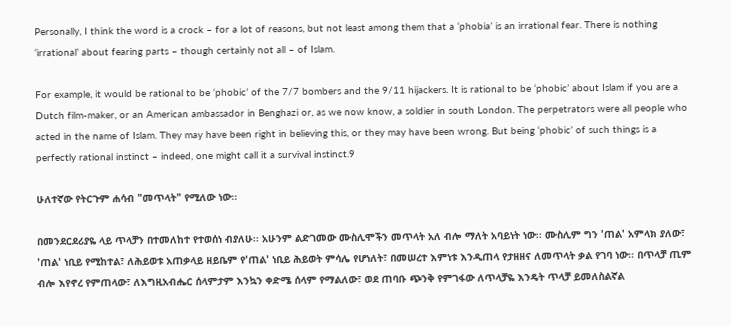Personally, I think the word is a crock – for a lot of reasons, but not least among them that a ‘phobia’ is an irrational fear. There is nothing ‘irrational’ about fearing parts – though certainly not all – of Islam.

For example, it would be rational to be ‘phobic’ of the 7/7 bombers and the 9/11 hijackers. It is rational to be ‘phobic’ about Islam if you are a Dutch film-maker, or an American ambassador in Benghazi or, as we now know, a soldier in south London. The perpetrators were all people who acted in the name of Islam. They may have been right in believing this, or they may have been wrong. But being ‘phobic’ of such things is a perfectly rational instinct – indeed, one might call it a survival instinct.9

ሁለተኛው የትርጉም ሐሳብ "መጥላት" የሚለው ነው፡፡

በመንደርደሪያዬ ላይ ጥላቻን በተመለከተ የተወሰነ ብያለሁ፡፡ አሁንም ልድገመው ሙስሊሞችን መጥላት አለ ብሎ ማለት አባይነት ነው፡፡ ሙስሊም ግን 'ጠል' አምላክ ያለው፣ 'ጠል' ነቢይ የሚከተል፣ ለሕይወቱ አጠቃላይ ዘይቤም የ'ጠል' ነቢይ ሕይወት ምሳሌ የሆነለት፣ በመሠረተ እምነቱ እንዲጠላ የታዘዘና ለመጥላት ቃል የገባ ነው፡፡ በጥላቻ ጢም ብሎ እየኖረ የምጠላው፣ ለእግዚአብሔር ሰላምታም እንኳን ቀድሜ ሰላም የማልለው፣ ወደ ጠባቡ ጭንቅ የምገፋው ለጥላቻዬ እንዴት ጥላቻ ይመለስልኛል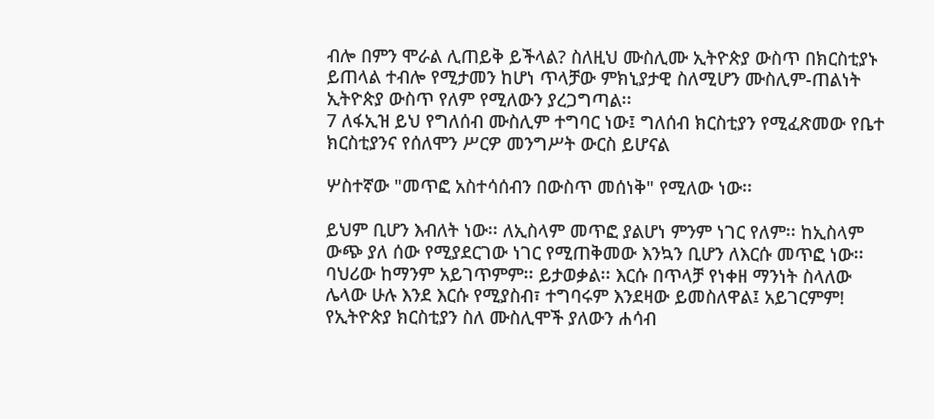ብሎ በምን ሞራል ሊጠይቅ ይችላል? ስለዚህ ሙስሊሙ ኢትዮጵያ ውስጥ በክርስቲያኑ ይጠላል ተብሎ የሚታመን ከሆነ ጥላቻው ምክኒያታዊ ስለሚሆን ሙስሊም-ጠልነት ኢትዮጵያ ውስጥ የለም የሚለውን ያረጋግጣል፡፡
7 ለፋኢዝ ይህ የግለሰብ ሙስሊም ተግባር ነው፤ ግለሰብ ክርስቲያን የሚፈጽመው የቤተ ክርስቲያንና የሰለሞን ሥርዎ መንግሥት ውርስ ይሆናል

ሦስተኛው "መጥፎ አስተሳሰብን በውስጥ መሰነቅ" የሚለው ነው፡፡

ይህም ቢሆን እብለት ነው፡፡ ለኢስላም መጥፎ ያልሆነ ምንም ነገር የለም፡፡ ከኢስላም ውጭ ያለ ሰው የሚያደርገው ነገር የሚጠቅመው እንኳን ቢሆን ለእርሱ መጥፎ ነው፡፡ ባህሪው ከማንም አይገጥምም፡፡ ይታወቃል፡፡ እርሱ በጥላቻ የነቀዘ ማንነት ስላለው ሌላው ሁሉ እንደ እርሱ የሚያስብ፣ ተግባሩም እንደዛው ይመስለዋል፤ አይገርምም! የኢትዮጵያ ክርስቲያን ስለ ሙስሊሞች ያለውን ሐሳብ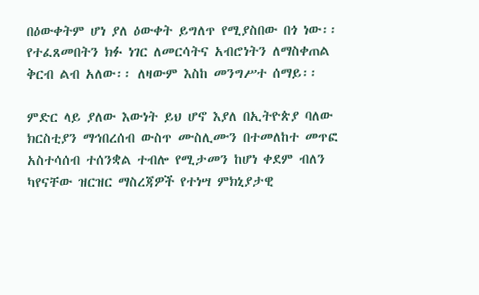በዕውቀትም ሆነ ያለ ዕውቀት ይግለጥ የሚያስበው በጎ ነው፡፡ የተፈጸመበትን ክፉ ነገር ለመርሳትና አብሮነትን ለማስቀጠል ቅርብ ልብ አለው፡፡ ለዛውም እስከ መንግሥተ ሰማይ፡፡

ምድር ላይ ያለው እውነት ይህ ሆኖ እያለ በኢትዮጵያ ባለው ክርስቲያን ማኅበረሰብ ውስጥ ሙስሊሙን በተመለከተ መጥፎ አስተሳሰብ ተሰንቋል ተብሎ የሚታመን ከሆነ ቀደም ብለን ካየናቸው ዝርዝር ማስረጃዎች የተነሣ ምክኒያታዊ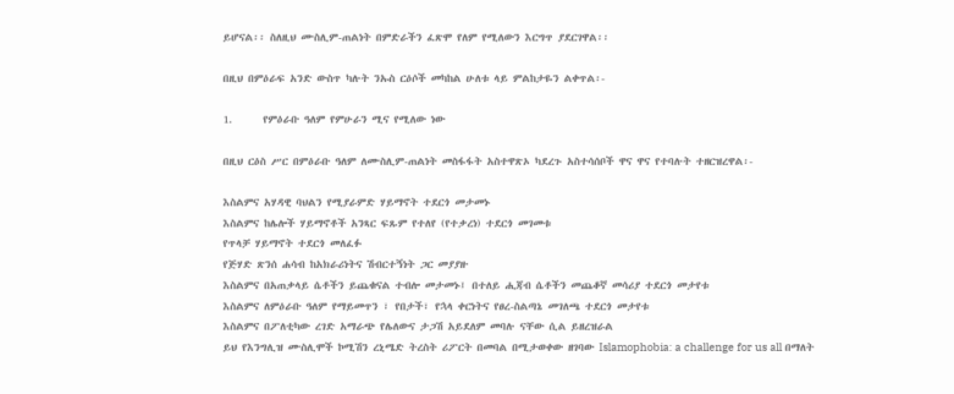ይሆናል፡፡ ስለዚህ ሙስሊም-ጠልነት በምድራችን ፈጽሞ የለም የሚለውን እርግጥ ያደርገዋል፡፡

በዚህ በምዕራፍ አንድ ውስጥ ካሉት ንኡስ ርዕሶች መካከል ሁለቱ ላይ ምልከታዬን ልቀጥል፡-

1.      የምዕራቡ ዓለም የምሁራን ሚና የሚለው ነው

በዚህ ርዕስ ሥር በምዕራቡ ዓለም ለሙስሊም-ጠልነት መስፋፋት አስተዋጽኦ ካደረጉ አስተሳሰቦች ዋና ዋና የተባሉት ተዘርዝረዋል፡-

እስልምና አሃዳዊ ባህልን የሚያራምድ ሃይማኖት ተደርጎ መታመኑ
እስልምና ከሌሎች ሃይማኖቶች አንጻር ፍጹም የተለየ (የተቃረነ) ተደርጎ መገመቱ
የጥላቻ ሃይማኖት ተደርጎ መለፈፉ
የጅሃድ ጽንሰ ሐሳብ ከአክራሪነትና ሽብርተኝነት ጋር መያያዙ
እስልምና በአጠቃላይ ሴቶችን ይጨቁናል ተብሎ መታመኑ፤ በተለይ ሒጃብ ሴቶችን መጨቆኛ መሳሪያ ተደርጎ መታየቱ
እስልምና ለምዕራቡ ዓለም የማይመጥን ፣ የበታች፣ የኋላ ቀርነትና የፀረ-ስልጣኔ መገለጫ ተደርጎ መታየቱ
እስልምና በፖለቲካው ረገድ አማራጭ የሌለውና ታጋሽ አይደለም መባሉ ናቸው ሲል ይዘረዝራል
ይህ የእንግሊዝ ሙስሊሞች ኮሚሽን ረኒሜድ ትረስት ሪፖርት በመባል በሚታወቀው ዘገባው Islamophobia: a challenge for us all በማለት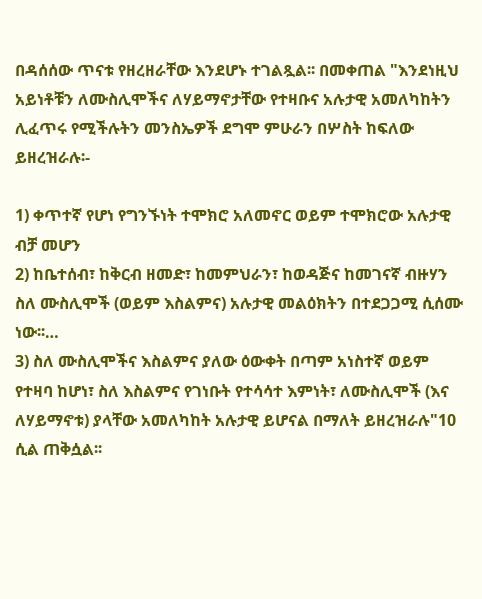በዳሰሰው ጥናቱ የዘረዘራቸው እንደሆኑ ተገልጿል፡፡ በመቀጠል "እንደነዚህ አይነቶቹን ለሙስሊሞችና ለሃይማኖታቸው የተዛቡና አሉታዊ አመለካከትን ሊፈጥሩ የሚችሉትን መንስኤዎች ደግሞ ምሁራን በሦስት ከፍለው ይዘረዝራሉ፡-

1) ቀጥተኛ የሆነ የግንኙነት ተሞክሮ አለመኖር ወይም ተሞክሮው አሉታዊ ብቻ መሆን
2) ከቤተሰብ፣ ከቅርብ ዘመድ፣ ከመምህራን፣ ከወዳጅና ከመገናኛ ብዙሃን ስለ ሙስሊሞች (ወይም እስልምና) አሉታዊ መልዕክትን በተደጋጋሚ ሲሰሙ ነው፡፡…
3) ስለ ሙስሊሞችና እስልምና ያለው ዕውቀት በጣም አነስተኛ ወይም የተዛባ ከሆነ፣ ስለ እስልምና የገነቡት የተሳሳተ እምነት፣ ለሙስሊሞች (እና ለሃይማኖቱ) ያላቸው አመለካከት አሉታዊ ይሆናል በማለት ይዘረዝራሉ"10 ሲል ጠቅሷል፡፡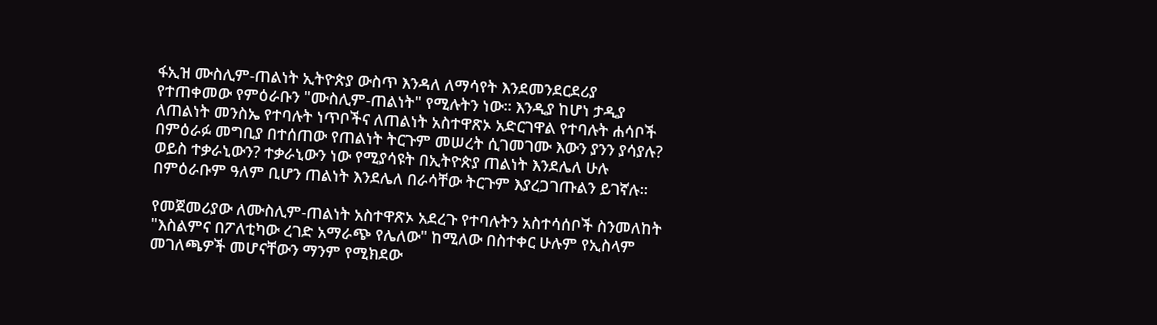ፋኢዝ ሙስሊም-ጠልነት ኢትዮጵያ ውስጥ እንዳለ ለማሳየት እንደመንደርደሪያ የተጠቀመው የምዕራቡን "ሙስሊም-ጠልነት" የሚሉትን ነው፡፡ እንዲያ ከሆነ ታዲያ ለጠልነት መንስኤ የተባሉት ነጥቦችና ለጠልነት አስተዋጽኦ አድርገዋል የተባሉት ሐሳቦች በምዕራፉ መግቢያ በተሰጠው የጠልነት ትርጉም መሠረት ሲገመገሙ እውን ያንን ያሳያሉ? ወይስ ተቃራኒውን? ተቃራኒውን ነው የሚያሳዩት በኢትዮጵያ ጠልነት እንደሌለ ሁሉ በምዕራቡም ዓለም ቢሆን ጠልነት እንደሌለ በራሳቸው ትርጉም እያረጋገጡልን ይገኛሉ፡፡

የመጀመሪያው ለሙስሊም-ጠልነት አስተዋጽኦ አደረጉ የተባሉትን አስተሳሰቦች ስንመለከት "እስልምና በፖለቲካው ረገድ አማራጭ የሌለው" ከሚለው በስተቀር ሁሉም የኢስላም መገለጫዎች መሆናቸውን ማንም የሚክደው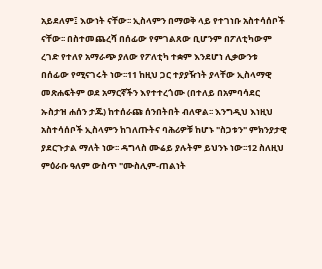አይደለም፤ እውነት ናቸው፡፡ ኢስላምን በማወቅ ላይ የተገነቡ አስተሳሰቦች ናቸው፡፡ በስተመጨረሻ በሰፊው የምገልጸው ቢሆንም በፖለቲካውም ረገድ የተለየ አማራጭ ያለው የፖለቲካ ተቋም እንደሆነ ሊቃውንቱ በሰፊው የሚናገሩት ነው፡፡11 ከዚህ ጋር ተያያዥነት ያላቸው ኢስላማዊ መጽሐፍትም ወደ አማርኛችን እየተተረጎሙ (በተለይ በአምባሳደር ኡስታዝ ሐሰን ታጁ) ከተሰራጩ ሰንበትበት ብለዋል፡፡ እንግዲህ እነዚህ አስተሳሰቦች ኢስላምን ከገለጡትና ባሕሪዎቹ ከሆኑ "ስጋቱን" ምክንያታዊ ያደርጉታል ማለት ነው፡፡ ዳግላስ ሙሬይ ያሉትም ይህንኑ ነው፡፡12 ስለዚህ ምዕራቡ ዓለም ውስጥ "ሙስሊም-ጠልነት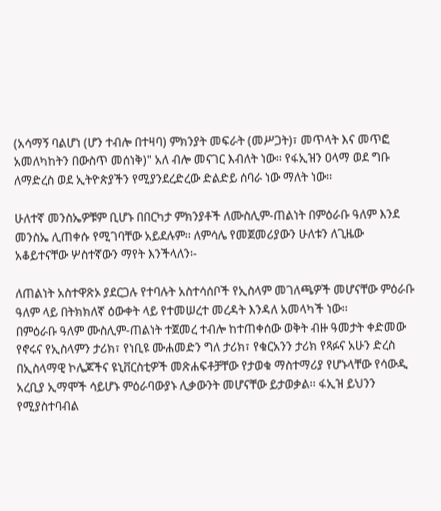(አሳማኝ ባልሆነ (ሆን ተብሎ በተዛባ) ምክንያት መፍራት (መሥጋት)፣ መጥላት እና መጥፎ አመለካከትን በውስጥ መሰነቅ)" አለ ብሎ መናገር እብለት ነው፡፡ የፋኢዝን ዐላማ ወደ ግቡ ለማድረስ ወደ ኢትዮጵያችን የሚያንደረድረው ድልድይ ሰባራ ነው ማለት ነው፡፡

ሁለተኛ መንስኤዎቹም ቢሆኑ በበርካታ ምክንያቶች ለሙስሊም-ጠልነት በምዕራቡ ዓለም እንደ መንስኤ ሊጠቀሱ የሚገባቸው አይደሉም፡፡ ለምሳሌ የመጀመሪያውን ሁለቱን ለጊዜው አቆይተናቸው ሦስተኛውን ማየት እንችላለን፡-

ለጠልነት አስተዋጽኦ ያደርጋሉ የተባሉት አስተሳሰቦች የኢስላም መገለጫዎች መሆናቸው ምዕራቡ ዓለም ላይ በትክክለኛ ዕውቀት ላይ የተመሠረተ መረዳት እንዳለ አመላካች ነው፡፡
በምዕራቡ ዓለም ሙስሊም-ጠልነት ተጀመረ ተብሎ ከተጠቀሰው ወቅት ብዙ ዓመታት ቀድመው የኖሩና የኢስላምን ታሪክ፣ የነቢዩ ሙሐመድን ግለ ታሪክ፣ የቁርአንን ታሪክ የጻፉና አሁን ድረስ በኢስላማዊ ኮሌጆችና ዩኒቨርስቲዎች መጽሐፍቶቻቸው የታወቁ ማስተማሪያ የሆኑላቸው የሳውዲ አረቢያ ኢማሞች ሳይሆኑ ምዕራባውያኑ ሊቃውንት መሆናቸው ይታወቃል፡፡ ፋኢዝ ይህንን የሚያስተባብል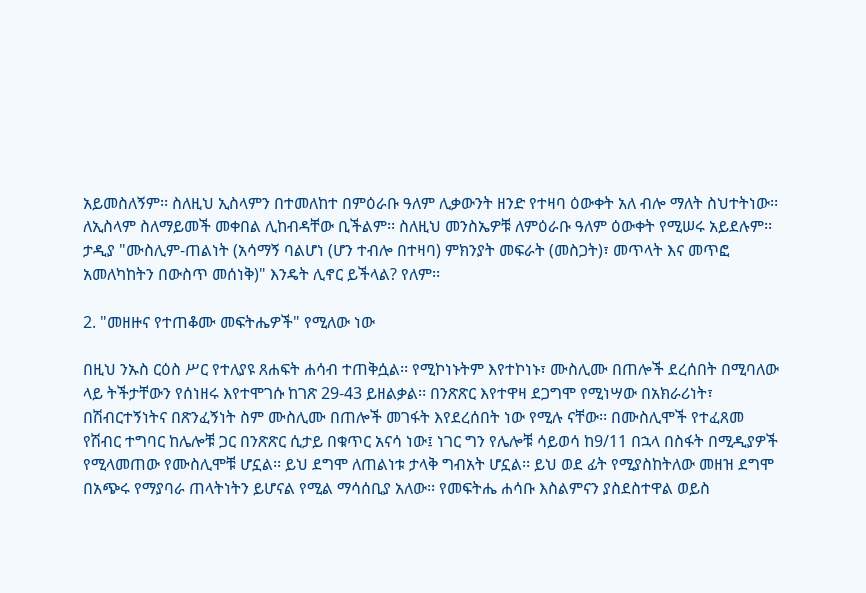አይመስለኝም፡፡ ስለዚህ ኢስላምን በተመለከተ በምዕራቡ ዓለም ሊቃውንት ዘንድ የተዛባ ዕውቀት አለ ብሎ ማለት ስህተትነው፡፡ ለኢስላም ስለማይመች መቀበል ሊከብዳቸው ቢችልም፡፡ ስለዚህ መንስኤዎቹ ለምዕራቡ ዓለም ዕውቀት የሚሠሩ አይደሉም፡፡ ታዲያ "ሙስሊም-ጠልነት (አሳማኝ ባልሆነ (ሆን ተብሎ በተዛባ) ምክንያት መፍራት (መስጋት)፣ መጥላት እና መጥፎ አመለካከትን በውስጥ መሰነቅ)" እንዴት ሊኖር ይችላል? የለም፡፡

2. "መዘዙና የተጠቆሙ መፍትሔዎች" የሚለው ነው

በዚህ ንኡስ ርዕስ ሥር የተለያዩ ጸሐፍት ሐሳብ ተጠቅሷል፡፡ የሚኮነኑትም እየተኮነኑ፣ ሙስሊሙ በጠሎች ደረሰበት በሚባለው ላይ ትችታቸውን የሰነዘሩ እየተሞገሱ ከገጽ 29-43 ይዘልቃል፡፡ በንጽጽር እየተዋዛ ደጋግሞ የሚነሣው በአክራሪነት፣ በሽብርተኝነትና በጽንፈኝነት ስም ሙስሊሙ በጠሎች መገፋት እየደረሰበት ነው የሚሉ ናቸው፡፡ በሙስሊሞች የተፈጸመ የሽብር ተግባር ከሌሎቹ ጋር በንጽጽር ሲታይ በቁጥር አናሳ ነው፤ ነገር ግን የሌሎቹ ሳይወሳ ከ9/11 በኋላ በስፋት በሚዲያዎች የሚላመጠው የሙስሊሞቹ ሆኗል፡፡ ይህ ደግሞ ለጠልነቱ ታላቅ ግብአት ሆኗል፡፡ ይህ ወደ ፊት የሚያስከትለው መዘዝ ደግሞ በአጭሩ የማያባራ ጠላትነትን ይሆናል የሚል ማሳሰቢያ አለው፡፡ የመፍትሔ ሐሳቡ እስልምናን ያስደስተዋል ወይስ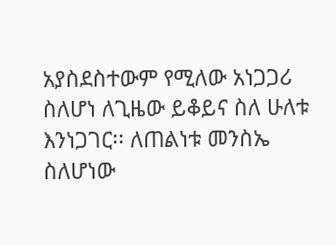አያስደስተውም የሚለው አነጋጋሪ ስለሆነ ለጊዜው ይቆይና ስለ ሁለቱ እንነጋገር፡፡ ለጠልነቱ መንስኤ ስለሆነው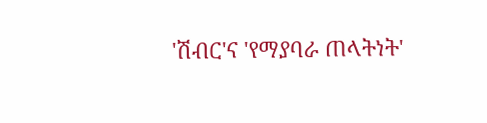'ሽብር'ና 'የማያባራ ጠላትነት'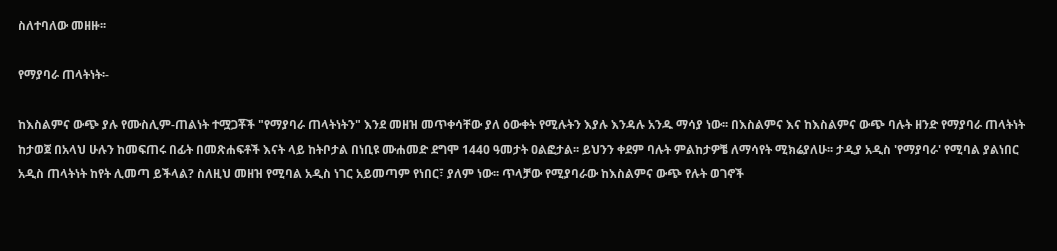ስለተባለው መዘዙ፡፡

የማያባራ ጠላትነት፡-

ከእስልምና ውጭ ያሉ የሙስሊም-ጠልነት ተሟጋቾች "የማያባራ ጠላትነትን" እንደ መዘዝ መጥቀሳቸው ያለ ዕውቀት የሚሉትን እያሉ እንዳሉ አንዱ ማሳያ ነው፡፡ በእስልምና እና ከእስልምና ውጭ ባሉት ዘንድ የማያባራ ጠላትነት ከታወጀ በአላህ ሁሉን ከመፍጠሩ በፊት በመጽሐፍቶች እናት ላይ ከትቦታል በነቢዩ ሙሐመድ ደግሞ 1440 ዓመታት ዐልፎታል፡፡ ይህንን ቀደም ባሉት ምልከታዎቼ ለማሳየት ሚክሬያለሁ፡፡ ታዲያ አዲስ 'የማያባራ' የሚባል ያልነበር አዲስ ጠላትነት ከየት ሊመጣ ይችላል? ስለዚህ መዘዝ የሚባል አዲስ ነገር አይመጣም የነበር፣ ያለም ነው፡፡ ጥላቻው የሚያባራው ከእስልምና ውጭ የሉት ወገኖች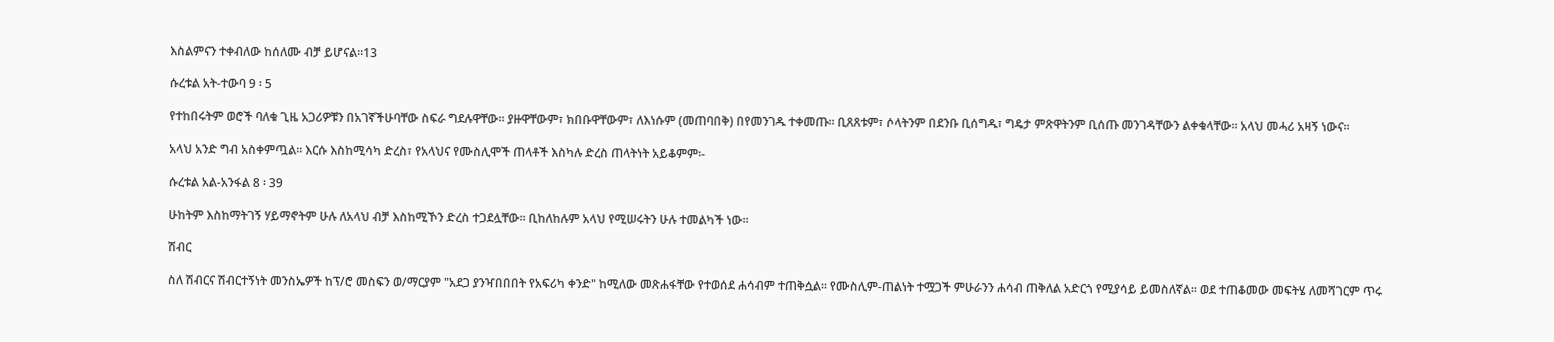እስልምናን ተቀብለው ከሰለሙ ብቻ ይሆናል፡፡13

ሱረቱል አት-ተውባ 9 ፡ 5

የተከበሩትም ወሮች ባለቁ ጊዜ አጋሪዎቹን በአገኛችሁባቸው ስፍራ ግደሉዋቸው፡፡ ያዙዋቸውም፣ ክበቡዋቸውም፣ ለእነሱም (መጠባበቅ) በየመንገዱ ተቀመጡ፡፡ ቢጸጸቱም፣ ሶላትንም በደንቡ ቢሰግዱ፣ ግዴታ ምጽዋትንም ቢሰጡ መንገዳቸውን ልቀቁላቸው፡፡ አላህ መሓሪ አዛኝ ነውና፡፡

አላህ አንድ ግብ አስቀምጧል፡፡ እርሱ እስከሚሳካ ድረስ፣ የአላህና የሙስሊሞች ጠላቶች እስካሉ ድረስ ጠላትነት አይቆምም፡-

ሱረቱል አል-አንፋል 8 ፡ 39

ሁከትም እስከማትገኝ ሃይማኖትም ሁሉ ለአላህ ብቻ እስከሚኾን ድረስ ተጋደሏቸው፡፡ ቢከለከሉም አላህ የሚሠሩትን ሁሉ ተመልካች ነው፡፡

ሽብር

ስለ ሽብርና ሽብርተኝነት መንስኤዎች ከፕ/ሮ መስፍን ወ/ማርያም "አደጋ ያንዣበበበት የአፍሪካ ቀንድ" ከሚለው መጽሐፋቸው የተወሰደ ሐሳብም ተጠቅሷል፡፡ የሙስሊም-ጠልነት ተሟጋች ምሁራንን ሐሳብ ጠቅለል አድርጎ የሚያሳይ ይመስለኛል፡፡ ወደ ተጠቆመው መፍትሄ ለመሻገርም ጥሩ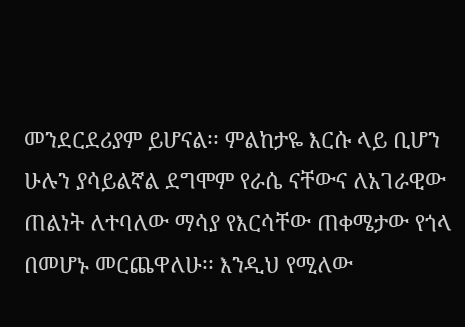መንደርደሪያም ይሆናል፡፡ ምልከታዬ እርሱ ላይ ቢሆን ሁሉን ያሳይልኛል ደግሞም የራሴ ናቸውና ለአገራዊው ጠልነት ለተባለው ማሳያ የእርሳቸው ጠቀሜታው የጎላ በመሆኑ መርጨዋለሁ፡፡ እንዲህ የሚለው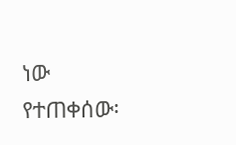ነው የተጠቀሰው፡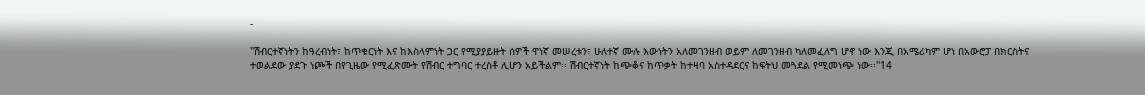-

"ሽብርተኛነትን ከዓረብነት፣ ከጥቁርነት እና ከእስላምነት ጋር የሚያያይዙት ሰዎች ዋነኛ መሠረቱን፣ ሁለተኛ ሙሉ እውነትን አለመገንዘብ ወይም ለመገንዘብ ካለመፈለግ ሆኖ ነው እንጂ በአሜሪካም ሆነ በአውሮፓ በክርስትና ተወልደው ያደጉ ነጮች በየጊዜው የሚፈጽሙት የሽብር ተግባር ተረስቶ ሊሆን አይችልም፡፡ ሽብርተኛነት ከጭቆና ከጥቃት ከተዛባ አስተዳደርና ከፍትህ መጓደል የሚመነጭ ነው፡፡"14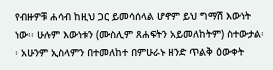የብዙዎቹ ሐሳብ ከዚህ ጋር ይመሳሰላል ሆኖም ይህ ግማሽ እውነት ነው፡፡ ሁሉም እውነቱን (ሙስሊም ጸሐፍትን አይመለከትም) ስተውታል፡፡ አሁንም ኢስላምን በተመለከተ በምሁራኑ ዘንድ ጥልቅ ዕውቀት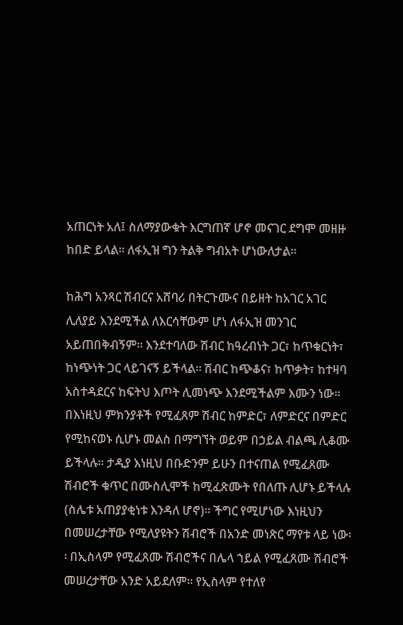አጠርነት አለ፤ ስለማያውቁት እርግጠኛ ሆኖ መናገር ደግሞ መዘዙ ከበድ ይላል፡፡ ለፋኢዝ ግን ትልቅ ግብአት ሆነውለታል፡፡

ከሕግ አንጻር ሽብርና አሸባሪ በትርጉሙና በይዘት ከአገር አገር ሊለያይ እንደሚችል ለእርሳቸውም ሆነ ለፋኢዝ መንገር አይጠበቅብኝም፡፡ እንደተባለው ሽብር ከዓረብነት ጋር፣ ከጥቁርነት፣ ከነጭነት ጋር ላይገናኝ ይችላል፡፡ ሽብር ከጭቆና፣ ከጥቃት፣ ከተዛባ አስተዳደርና ከፍትህ እጦት ሊመነጭ እንደሚችልም እሙን ነው፡፡ በእነዚህ ምክንያቶች የሚፈጸም ሽብር ከምድር፣ ለምድርና በምድር የሚከናወኑ ሲሆኑ መልስ በማግኘት ወይም በኃይል ብልጫ ሊቆሙ ይችላሉ፡፡ ታዲያ እነዚህ በቡድንም ይሁን በተናጠል የሚፈጸሙ ሽብሮች ቁጥር በሙስሊሞች ከሚፈጽሙት የበለጡ ሊሆኑ ይችላሉ (ስሌቱ አጠያያቂነቱ እንዳለ ሆኖ)፡፡ ችግር የሚሆነው እነዚህን በመሠረታቸው የሚለያዩትን ሽብሮች በአንድ መነጽር ማየቱ ላይ ነው፡፡ በኢስላም የሚፈጸሙ ሽብሮችና በሌላ ኀይል የሚፈጸሙ ሽብሮች መሠረታቸው አንድ አይደለም፡፡ የኢስላም የተለየ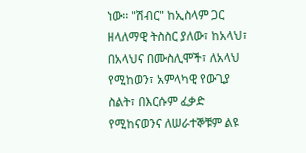ነው፡፡ "ሽብር" ከኢስላም ጋር ዘላለማዊ ትስስር ያለው፣ ከአላህ፣ በአላህና በሙስሊሞች፣ ለአላህ የሚከወን፣ አምላካዊ የውጊያ ስልት፣ በእርሱም ፈቃድ የሚከናወንና ለሠራተኞቹም ልዩ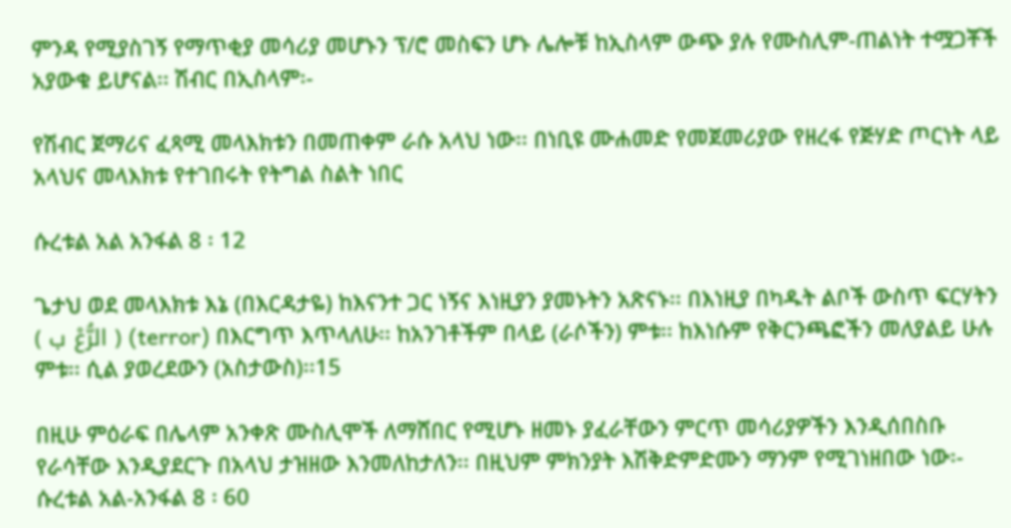ምንዳ የሚያስገኝ የማጥቂያ መሳሪያ መሆኑን ፕ/ሮ መስፍን ሆኑ ሌሎቹ ከኢስላም ውጭ ያሉ የሙስሊም-ጠልነት ተሟጋቾች አያውቁ ይሆናል፡፡ ሽብር በኢስላም፡-

የሽብር ጀማሪና ፈጻሚ መላእክቱን በመጠቀም ራሱ አላህ ነው፡፡ በነቢዩ ሙሐመድ የመጀመሪያው የዘረፋ የጅሃድ ጦርነት ላይ አላህና መላእክቱ የተገበሩት የትግል ስልት ነበር

ሱረቱል አል አንፋል 8 ፡ 12

ጌታህ ወደ መላእክቱ እኔ (በእርዳታዬ) ከእናንተ ጋር ነኝና እነዚያን ያመኑትን አጽናኑ፡፡ በእነዚያ በካዱት ልቦች ውስጥ ፍርሃትን ( الرُّعْ ب ) (terror) በእርግጥ እጥላለሁ፡፡ ከአንገቶችም በላይ (ራሶችን) ምቱ፡፡ ከእነሱም የቅርንጫፎችን መለያልይ ሁሉ ምቱ፡፡ ሲል ያወረደውን (አስታውስ)፡፡15

በዚሁ ምዕራፍ በሌላም አንቀጽ ሙስሊሞች ለማሸበር የሚሆኑ ዘመኑ ያፈራቸውን ምርጥ መሳሪያዎችን እንዲሰበስቡ የራሳቸው እንዲያደርጉ በአላህ ታዝዘው እንመለከታለን፡፡ በዚህም ምክንያት እሽቅድምድሙን ማንም የሚገነዘበው ነው፡-
ሱረቱል አል-አንፋል 8 ፡ 60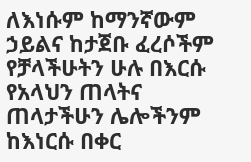ለእነሱም ከማንኛውም ኃይልና ከታጀቡ ፈረሶችም የቻላችሁትን ሁሉ በእርሱ የአላህን ጠላትና ጠላታችሁን ሌሎችንም ከእነርሱ በቀር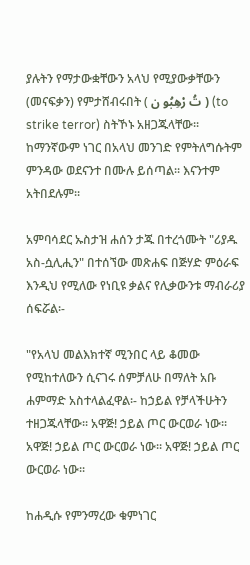ያሉትን የማታውቋቸውን አላህ የሚያውቃቸውን (መናፍቃን) የምታሸብሩበት ( تُ رْهِبُو ن ) (to strike terror) ስትኾኑ አዘጋጁላቸው፡፡ ከማንኛውም ነገር በአላህ መንገድ የምትለግሱትም ምንዳው ወደናንተ በሙሉ ይሰጣል፡፡ እናንተም አትበደሉም፡፡

አምባሳደር ኡስታዝ ሐሰን ታጁ በተረጎሙት "ሪያዱ አስ-ሷሊሒን" በተሰኘው መጽሐፍ በጅሃድ ምዕራፍ እንዲህ የሚለው የነቢዩ ቃልና የሊቃውንቱ ማብራሪያ ሰፍሯል፡-

"የአላህ መልእክተኛ ሚንበር ላይ ቆመው የሚከተለውን ሲናገሩ ሰምቻለሁ በማለት አቡ ሐምማድ አስተላልፈዋል፡- ከኃይል የቻላችሁትን ተዘጋጁላቸው፡፡ አዋጅ! ኃይል ጦር ውርወራ ነው፡፡ አዋጅ! ኃይል ጦር ውርወራ ነው፡፡ አዋጅ! ኃይል ጦር ውርወራ ነው፡፡

ከሐዲሱ የምንማረው ቁምነገር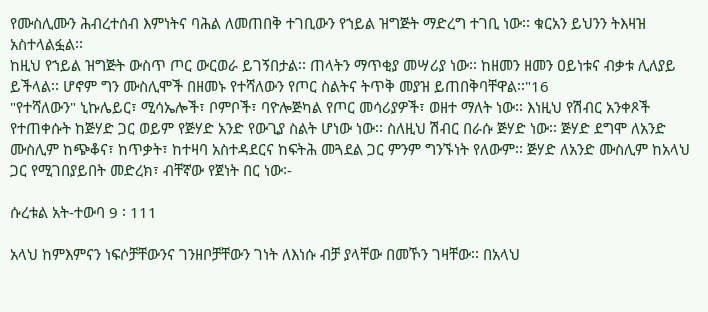የሙስሊሙን ሕብረተሰብ እምነትና ባሕል ለመጠበቅ ተገቢውን የኀይል ዝግጅት ማድረግ ተገቢ ነው፡፡ ቁርአን ይህንን ትእዛዝ አስተላልፏል፡፡
ከዚህ የኀይል ዝግጅት ውስጥ ጦር ውርወራ ይገኝበታል፡፡ ጠላትን ማጥቂያ መሣሪያ ነው፡፡ ከዘመን ዘመን ዐይነቱና ብቃቱ ሊለያይ ይችላል፡፡ ሆኖም ግን ሙስሊሞች በዘመኑ የተሻለውን የጦር ስልትና ትጥቅ መያዝ ይጠበቅባቸዋል፡፡"16
"የተሻለውን" ኒኩሌይር፣ ሚሳኤሎች፣ ቦምቦች፣ ባዮሎጅካል የጦር መሳሪያዎች፣ ወዘተ ማለት ነው፡፡ እነዚህ የሽብር አንቀጾች የተጠቀሱት ከጅሃድ ጋር ወይም የጅሃድ አንድ የውጊያ ስልት ሆነው ነው፡፡ ስለዚህ ሽብር በራሱ ጅሃድ ነው፡፡ ጅሃድ ደግሞ ለአንድ ሙስሊም ከጭቆና፣ ከጥቃት፣ ከተዛባ አስተዳደርና ከፍትሕ መጓደል ጋር ምንም ግንኙነት የለውም፡፡ ጅሃድ ለአንድ ሙስሊም ከአላህ ጋር የሚገበያይበት መድረክ፣ ብቸኛው የጀነት በር ነው፡-

ሱረቱል አት-ተውባ 9 ፡ 111

አላህ ከምእምናን ነፍሶቻቸውንና ገንዘቦቻቸውን ገነት ለእነሱ ብቻ ያላቸው በመኾን ገዛቸው፡፡ በአላህ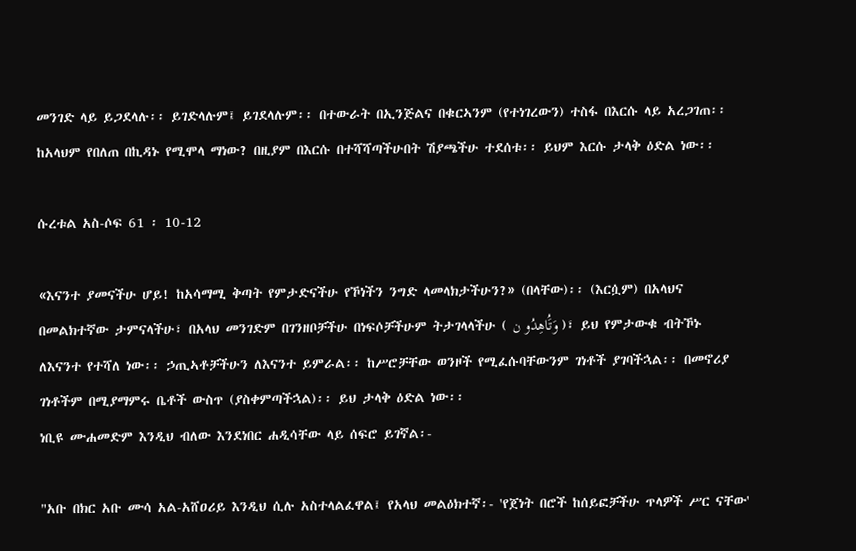መንገድ ላይ ይጋደላሉ፡፡ ይገድላሉም፤ ይገደላሉም፡፡ በተውራት በኢንጅልና በቁርኣንም (የተነገረውን) ተስፋ በእርሱ ላይ አረጋገጠ፡፡ ከአላህም የበለጠ በኪዳኑ የሚሞላ ማነው? በዚያም በእርሱ በተሻሻጣችሁበት ሽያጫችሁ ተደሰቱ፡፡ ይህም እርሱ ታላቅ ዕድል ነው፡፡

ሱረቱል አስ-ሶፍ 61 ፡ 10-12

«እናንተ ያመናችሁ ሆይ! ከአሳማሚ ቅጣት የምታድናችሁ የኾነችን ንግድ ላመላክታችሁን?» (በላቸው)፡፡ (እርሷም) በአላህና በመልክተኛው ታምናላችሁ፣ በአላህ መንገድም በገንዘቦቻችሁ በነፍሶቻችሁም ትታገላላችሁ ( وَتَُاهِدُو ن )፣ ይህ የምታውቁ ብትኾኑ ለእናንተ የተሻለ ነው፡፡ ኃጢኣቶቻችሁን ለእናንተ ይምራል፡፡ ከሥሮቻቸው ወንዞች የሚፈሱባቸውንም ገነቶች ያገባችኋል፡፡ በመኖሪያ ገነቶችም በሚያማምሩ ቤቶች ውስጥ (ያስቀምጣችኋል)፡፡ ይህ ታላቅ ዕድል ነው፡፡
ነቢዩ ሙሐመድም እንዲህ ብለው እንደነበር ሐዲሳቸው ላይ ሰፍሮ ይገኛል፡-

"አቡ በክር አቡ ሙሳ አል-አሸዐሪይ እንዲህ ሲሉ አስተላልፈዋል፤ የአላህ መልዕክተኛ፡- 'የጀነት በሮች ከሰይፎቻችሁ ጥላዎች ሥር ናቸው'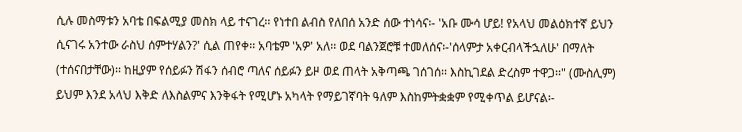ሲሉ መስማቱን አባቴ በፍልሚያ መስክ ላይ ተናገረ፡፡ የነተበ ልብስ የለበሰ አንድ ሰው ተነሳና፡- 'አቡ ሙሳ ሆይ! የአላህ መልዕክተኛ ይህን ሲናገሩ አንተው ራስህ ሰምተሃልን?' ሲል ጠየቀ፡፡ አባቴም 'አዎ' አለ፡፡ ወደ ባልንጀሮቹ ተመለሰና፡-'ሰላምታ አቀርብላችኋለሁ' በማለት (ተሰናበታቸው)፡፡ ከዚያም የሰይፉን ሽፋን ሰብሮ ጣለና ሰይፉን ይዞ ወደ ጠላት አቅጣጫ ገሰገሰ፡፡ እስኪገደል ድረስም ተዋጋ፡፡" (ሙስሊም) ይህም እንደ አላህ እቅድ ለእስልምና እንቅፋት የሚሆኑ አካላት የማይገኛባት ዓለም እስከምትቋቋም የሚቀጥል ይሆናል፡-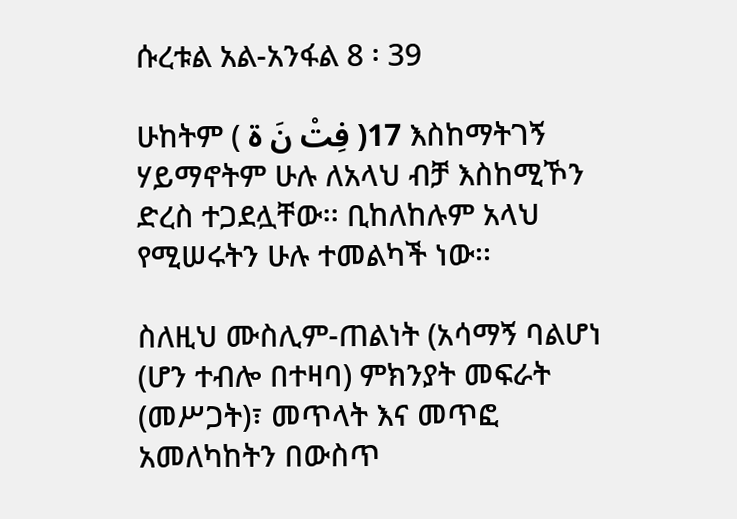ሱረቱል አል-አንፋል 8 ፡ 39

ሁከትም ( فِتْ نَ ة )17 እስከማትገኝ ሃይማኖትም ሁሉ ለአላህ ብቻ እስከሚኾን ድረስ ተጋደሏቸው፡፡ ቢከለከሉም አላህ የሚሠሩትን ሁሉ ተመልካች ነው፡፡

ስለዚህ ሙስሊም-ጠልነት (አሳማኝ ባልሆነ (ሆን ተብሎ በተዛባ) ምክንያት መፍራት (መሥጋት)፣ መጥላት እና መጥፎ አመለካከትን በውስጥ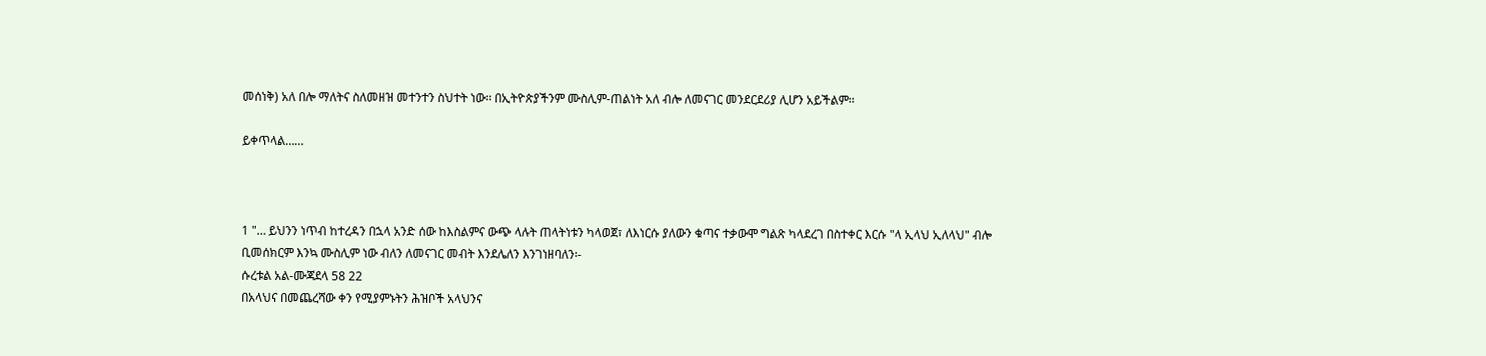መሰነቅ) አለ በሎ ማለትና ስለመዘዝ መተንተን ስህተት ነው፡፡ በኢትዮጵያችንም ሙስሊም-ጠልነት አለ ብሎ ለመናገር መንደርደሪያ ሊሆን አይችልም፡፡

ይቀጥላል……



1 "… ይህንን ነጥብ ከተረዳን በኋላ አንድ ሰው ከእስልምና ውጭ ላሉት ጠላትነቱን ካላወጀ፣ ለእነርሱ ያለውን ቁጣና ተቃውሞ ግልጽ ካላደረገ በስተቀር እርሱ "ላ ኢላህ ኢለላህ" ብሎ ቢመሰክርም እንኳ ሙስሊም ነው ብለን ለመናገር መብት እንደሌለን እንገነዘባለን፡-
ሱረቱል አል-ሙጃደላ 58 22
በአላህና በመጨረሻው ቀን የሚያምኑትን ሕዝቦች አላህንና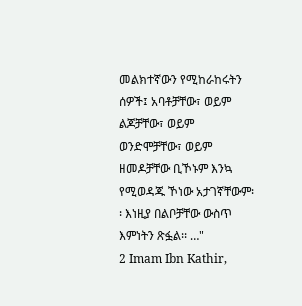መልክተኛውን የሚከራከሩትን ሰዎች፤ አባቶቻቸው፣ ወይም ልጆቻቸው፣ ወይም ወንድሞቻቸው፣ ወይም ዘመዶቻቸው ቢኾኑም እንኳ የሚወዳጁ ኾነው አታገኛቸውም፡፡ እነዚያ በልቦቻቸው ውስጥ እምነትን ጽፏል፡፡ …"
2 Imam Ibn Kathir,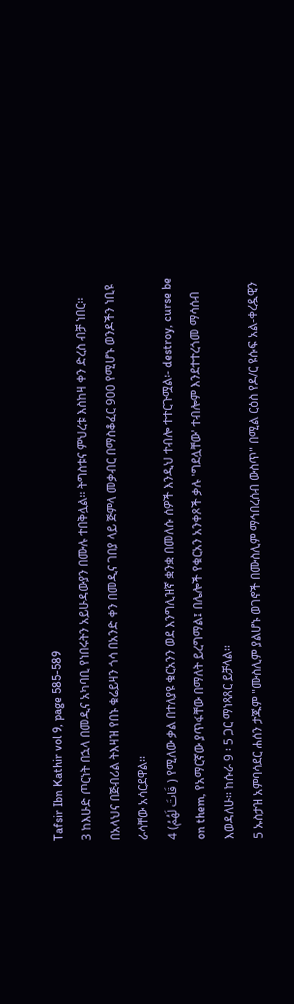Tafsir Ibn Kathir vol 9, page 585-589
3 ከእሁድ ጦርነት በኋላ በመዲና አካባቢ የነበሩትን አይሁዳውያን በሙሉ ተበቅሏል፡፡ ትግስቱና ምህረቱ እስከዛ ቀን ድረስ ብቻ ነበር፡፡ በአላህና በጅብሪል ትእዛዝ የበኑ ቁሬይዛን ጎሳ በአንድ ቀን በመዲና ገበያ ላይ ጅምላ መቃብር በማስቆፈር 900 የሚሆኑ ወንዶችን ነቢዩ ራሳቸው አሳርደዋል፡፡
4 (قَاتَ لَهُمُ ) የሚለው ቃል በተለያዩ ቁርአንን ወደ እንግሊዝኛ ቋንቋ በመለሱ ሰዎች እንዲህ ተብሎ ተተርጉሟል፡- destroy, curse be on them, የአማርኛው ያጥፋቸው በማለት ይረግማል፤ በሌሎች የቁርአን አንቀጾች ቃሉ 'ግደሏቸው' ተብሎም እንደተተረጎመ ማሳሰብ እወዳለሁ፡፡ ከሱራ 9 ፡ 5 ጋር ማነጻጸር ይቻላል፡፡
5 ኡስታዝ አምባሳደር ሐሰን ታጁም "ሙስሊም ያልሆኑ ወገኖች በሙስሊም ማኅበረሰብ ውስጥ" በሚል ርዕስ የዶ/ር ዩሱፍ አል-ቀረዷዊን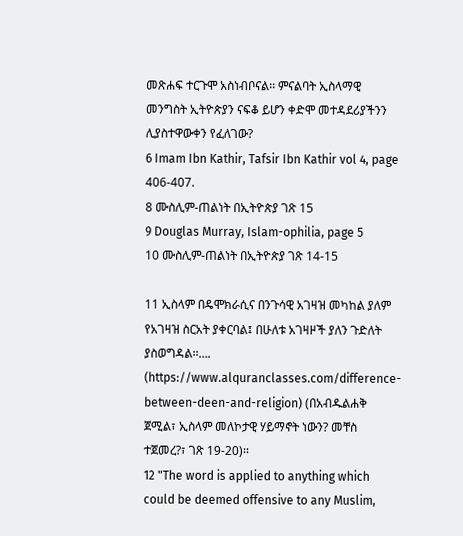መጽሐፍ ተርጉሞ አስነብቦናል፡፡ ምናልባት ኢስላማዊ መንግስት ኢትዮጵያን ናፍቆ ይሆን ቀድሞ መተዳደሪያችንን ሊያስተዋውቀን የፈለገው?
6 Imam Ibn Kathir, Tafsir Ibn Kathir vol 4, page 406-407.
8 ሙስሊም-ጠልነት በኢትዮጵያ ገጽ 15
9 Douglas Murray, Islam-ophilia, page 5
10 ሙስሊም-ጠልነት በኢትዮጵያ ገጽ 14-15

11 ኢስላም በዴሞክራሲና በንጉሳዊ አገዛዝ መካከል ያለም የአገዛዝ ስርአት ያቀርባል፤ በሁለቱ አገዛዞች ያለን ጉድለት ያስወግዳል፡፡…. (https://www.alquranclasses.com/difference-between-deen-and-religion) (በአብዱልሐቅ ጀሚል፣ ኢስላም መለኮታዊ ሃይማኖት ነውን? መቸስ ተጀመረ?፣ ገጽ 19-20)፡፡
12 "The word is applied to anything which could be deemed offensive to any Muslim,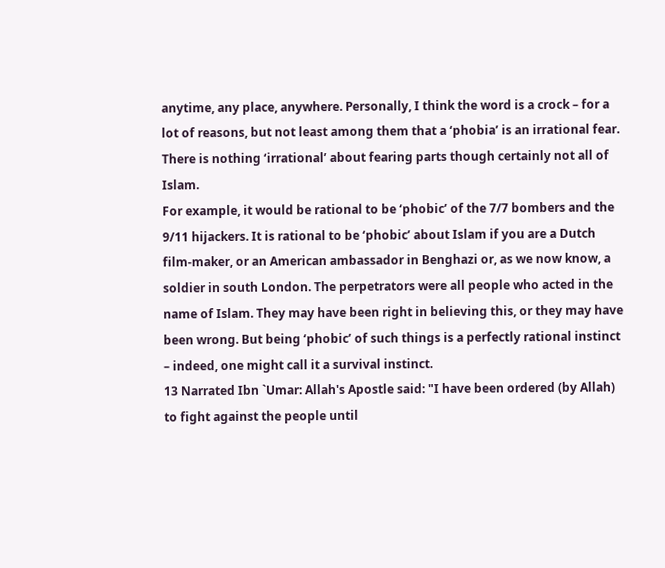anytime, any place, anywhere. Personally, I think the word is a crock – for a lot of reasons, but not least among them that a ‘phobia’ is an irrational fear. There is nothing ‘irrational’ about fearing parts though certainly not all of Islam.
For example, it would be rational to be ‘phobic’ of the 7/7 bombers and the 9/11 hijackers. It is rational to be ‘phobic’ about Islam if you are a Dutch film-maker, or an American ambassador in Benghazi or, as we now know, a soldier in south London. The perpetrators were all people who acted in the name of Islam. They may have been right in believing this, or they may have been wrong. But being ‘phobic’ of such things is a perfectly rational instinct – indeed, one might call it a survival instinct.
13 Narrated Ibn `Umar: Allah's Apostle said: "I have been ordered (by Allah) to fight against the people until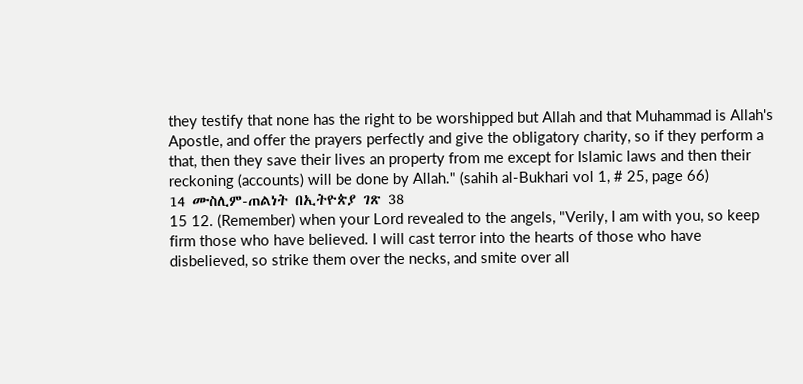they testify that none has the right to be worshipped but Allah and that Muhammad is Allah's Apostle, and offer the prayers perfectly and give the obligatory charity, so if they perform a that, then they save their lives an property from me except for Islamic laws and then their reckoning (accounts) will be done by Allah." (sahih al-Bukhari vol 1, # 25, page 66)
14 ሙስሊም-ጠልነት በኢትዮጵያ ገጽ 38
15 12. (Remember) when your Lord revealed to the angels, "Verily, I am with you, so keep firm those who have believed. I will cast terror into the hearts of those who have disbelieved, so strike them over the necks, and smite over all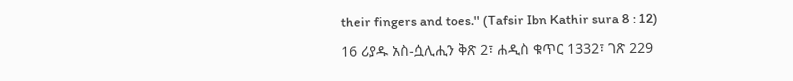their fingers and toes.'' (Tafsir Ibn Kathir sura 8 : 12)
16 ሪያዱ አስ-ሷሊሒን ቅጽ 2፣ ሐዲስ ቁጥር 1332፣ ገጽ 229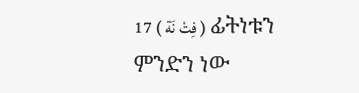17 ( فِتْ نَة ) ፊትነቱን ምንድን ነው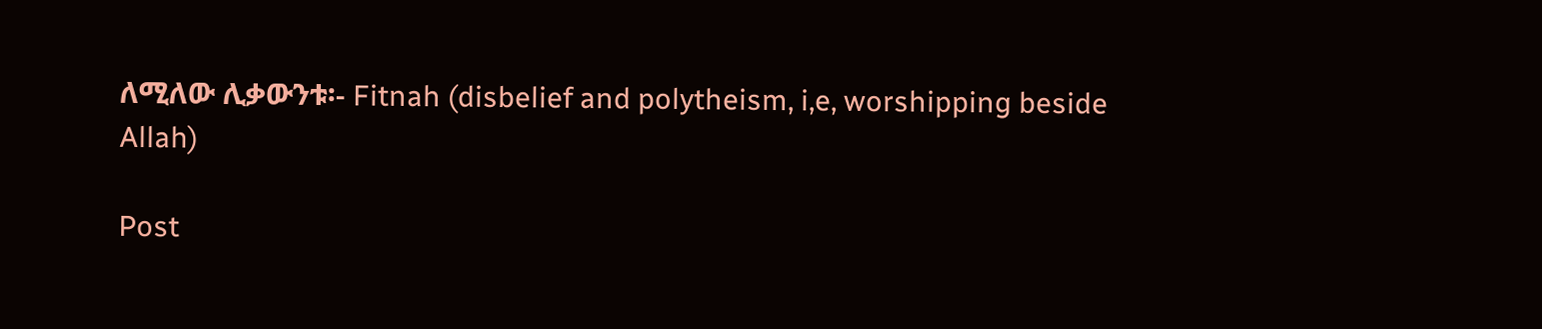ለሚለው ሊቃውንቱ፡- Fitnah (disbelief and polytheism, i,e, worshipping beside Allah)

Post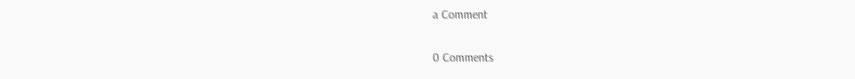a Comment

0 Comments